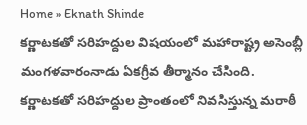Home » Eknath Shinde
కర్ణాటకతో సరిహద్దుల విషయంలో మహారాష్ట్ర అసెంబ్లీ మంగళవారంనాడు ఏకగ్రీవ తీర్మానం చేసింది. కర్ణాటకతో సరిహద్దుల ప్రాంతంలో నివసిస్తున్న మరాఠీ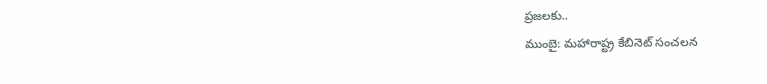ప్రజలకు..
ముంబై: మహారాష్ట్ర కేబినెట్ సంచలన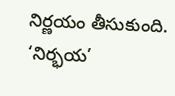నిర్ణయం తీసుకుంది.
‘నిర్భయ’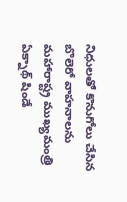నిధులతో కొనుగోలు చేసిన బొలెరో వాహనాలను మహారాష్ట్ర ముఖ్యమంత్రి ఏక్నాథ్ షిండే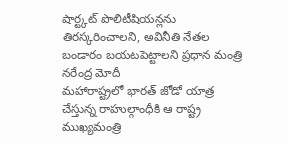షార్ట్కట్ పొలిటీషియన్లను తిరస్కరించాలని, అవినీతి నేతల బండారం బయటపెట్టాలని ప్రధాన మంత్రి నరేంద్ర మోదీ
మహారాష్ట్రలో భారత్ జోడో యాత్ర చేస్తున్న రాహుల్గాంధీకి ఆ రాష్ట్ర ముఖ్యమంత్రి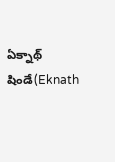ఏక్నాథ్ షిండే(Eknath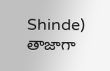Shinde) తాజాగా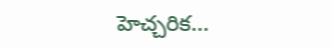హెచ్చరిక...